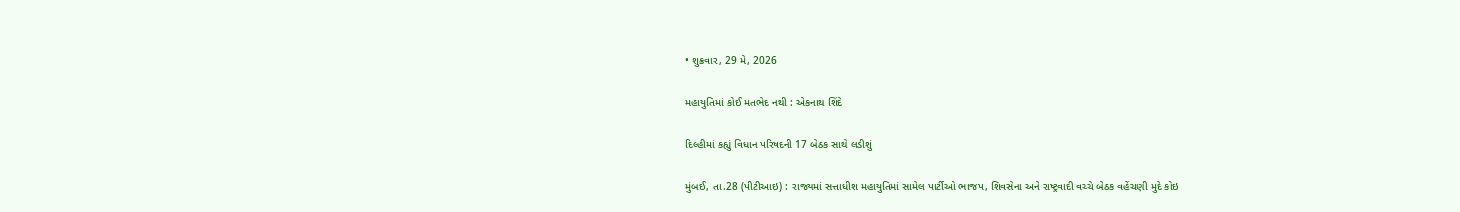• શુક્રવાર, 29 મે, 2026

મહાયુતિમાં કોઈ મતભેદ નથી : એકનાથ શિંદે

દિલ્હીમાં કહ્યું વિધાન પરિષદની 17 બેઠક સાથે લડીશું

મુંબઈ, તા.28 (પીટીઆઇ) : રાજ્યમાં સત્તાધીશ મહાયુતિમાં સામેલ પાર્ટીઓ ભાજપ, શિવસેના અને રાષ્ટ્રવાદી વચ્ચે બેઠક વહેંચણી મુદે કોઇ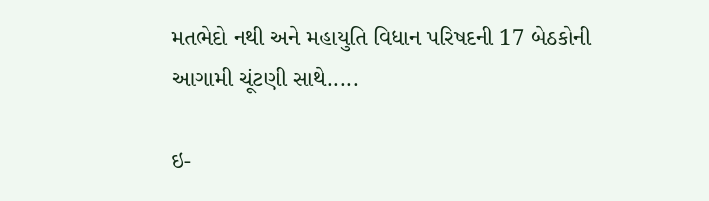મતભેદો નથી અને મહાયુતિ વિધાન પરિષદની 17 બેઠકોની આગામી ચૂંટણી સાથે.....

ઇ-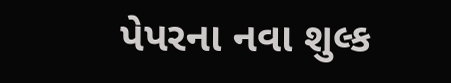પેપરના નવા શુલ્ક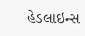હેડલાઇન્સ